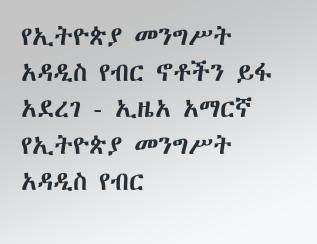የኢትዮጵያ መንግሥት አዳዲስ የብር ኖቶችን ይፋ አደረገ - ኢዜአ አማርኛ
የኢትዮጵያ መንግሥት አዳዲስ የብር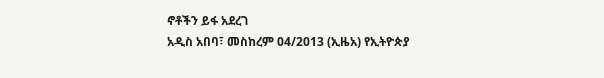ኖቶችን ይፋ አደረገ
አዲስ አበባ፣ መስከረም 04/2013 (ኢዜአ) የኢትዮጵያ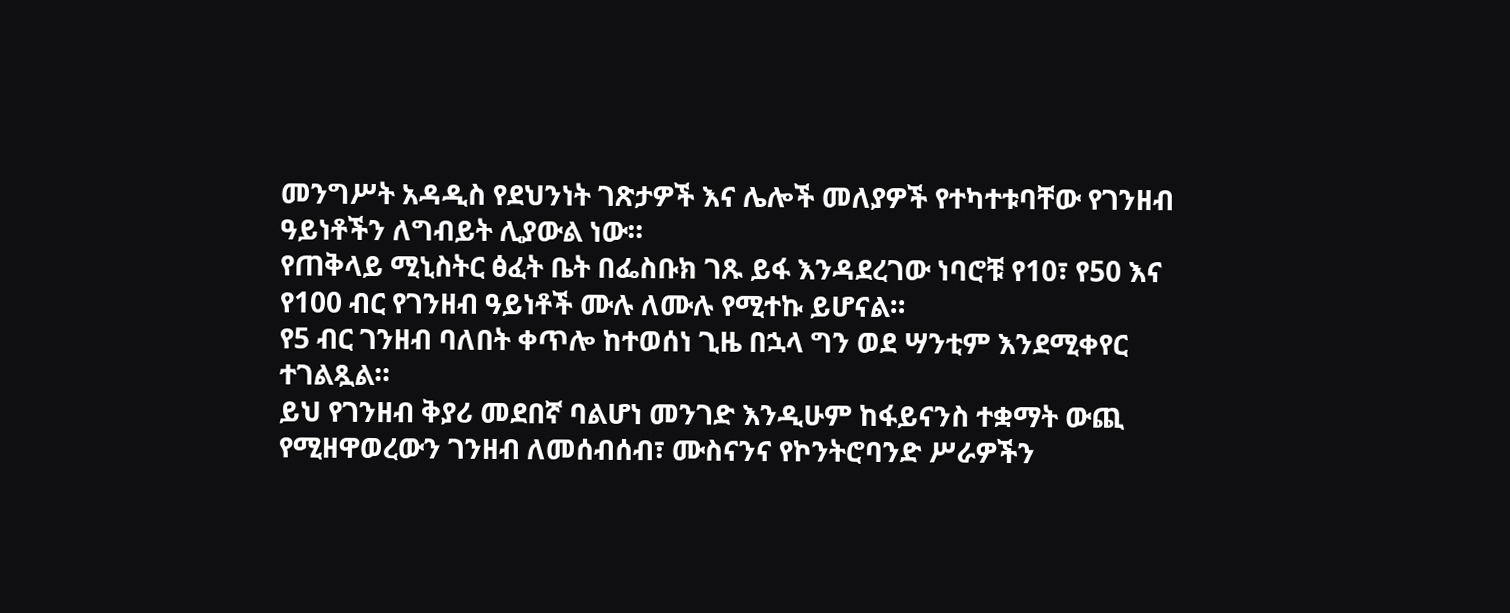መንግሥት አዳዲስ የደህንነት ገጽታዎች እና ሌሎች መለያዎች የተካተቱባቸው የገንዘብ ዓይነቶችን ለግብይት ሊያውል ነው።
የጠቅላይ ሚኒስትር ፅፈት ቤት በፌስቡክ ገጹ ይፋ እንዳደረገው ነባሮቹ የ10፣ የ50 እና የ100 ብር የገንዘብ ዓይነቶች ሙሉ ለሙሉ የሚተኩ ይሆናል።
የ5 ብር ገንዘብ ባለበት ቀጥሎ ከተወሰነ ጊዜ በኋላ ግን ወደ ሣንቲም እንደሚቀየር ተገልጿል።
ይህ የገንዘብ ቅያሪ መደበኛ ባልሆነ መንገድ እንዲሁም ከፋይናንስ ተቋማት ውጪ የሚዘዋወረውን ገንዘብ ለመሰብሰብ፣ ሙስናንና የኮንትሮባንድ ሥራዎችን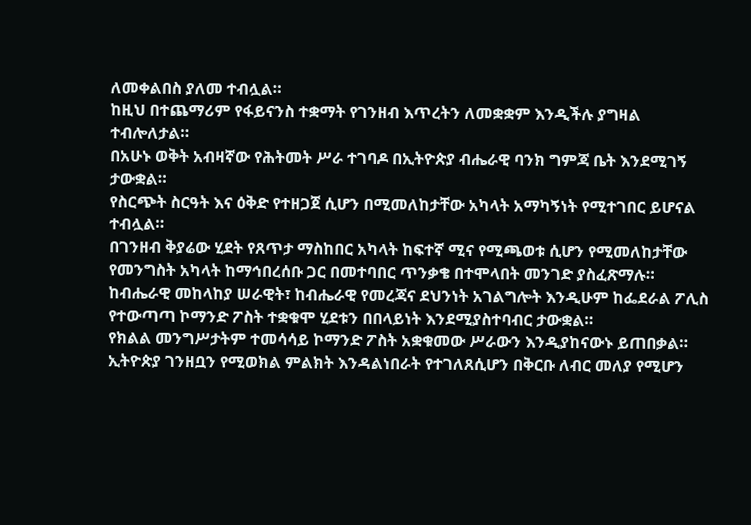ለመቀልበስ ያለመ ተብሏል።
ከዚህ በተጨማሪም የፋይናንስ ተቋማት የገንዘብ እጥረትን ለመቋቋም እንዲችሉ ያግዛል ተብሎለታል።
በአሁኑ ወቅት አብዛኛው የሕትመት ሥራ ተገባዶ በኢትዮጵያ ብሔራዊ ባንክ ግምጃ ቤት እንደሚገኝ ታውቋል።
የስርጭት ስርዓት እና ዕቅድ የተዘጋጀ ሲሆን በሚመለከታቸው አካላት አማካኝነት የሚተገበር ይሆናል ተብሏል።
በገንዘብ ቅያሬው ሂደት የጸጥታ ማስከበር አካላት ከፍተኛ ሚና የሚጫወቱ ሲሆን የሚመለከታቸው የመንግስት አካላት ከማኅበረሰቡ ጋር በመተባበር ጥንቃቄ በተሞላበት መንገድ ያስፈጽማሉ።
ከብሔራዊ መከላከያ ሠራዊት፣ ከብሔራዊ የመረጃና ደህንነት አገልግሎት እንዲሁም ከፌደራል ፖሊስ የተውጣጣ ኮማንድ ፖስት ተቋቁሞ ሂደቱን በበላይነት እንደሚያስተባብር ታውቋል።
የክልል መንግሥታትም ተመሳሳይ ኮማንድ ፖስት አቋቁመው ሥራውን እንዲያከናውኑ ይጠበቃል።
ኢትዮጵያ ገንዘቧን የሚወክል ምልክት እንዳልነበራት የተገለጸሲሆን በቅርቡ ለብር መለያ የሚሆን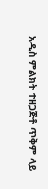አዲስ ምልክት ተዘጋጅቶ ጥቅም ላይ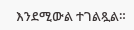እንደሚውል ተገልጿል።